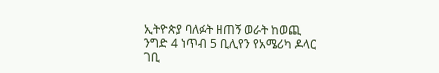ኢትዮጵያ ባለፉት ዘጠኝ ወራት ከወጪ ንግድ 4 ነጥብ 5 ቢሊየን የአሜሪካ ዶላር ገቢ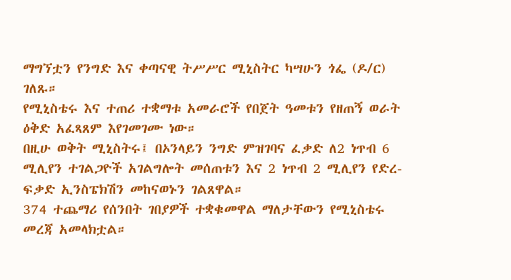ማግኘቷን የንግድ እና ቀጣናዊ ትሥሥር ሚኒስትር ካሣሁን ጎፌ (ዶ/ር) ገለጹ።
የሚኒስቴሩ እና ተጠሪ ተቋማቱ አመራሮች የበጀት ዓመቱን የዘጠኝ ወራት ዕቅድ አፈጻጸም እየገመገሙ ነው።
በዚሁ ወቅት ሚኒስትሩ፤ በኦንላይን ንግድ ምዝገባና ፈቃድ ለ2 ነጥብ 6 ሚሊየን ተገልጋዮች አገልግሎት መሰጠቱን እና 2 ነጥብ 2 ሚሊየን የድረ-ፍቃድ ኢንስፔክሽን መከናወኑን ገልጸዋል።
374 ተጨማሪ የሰንበት ገበያዎች ተቋቁመዋል ማለታቸውን የሚኒስቴሩ መረጃ አመላክቷል።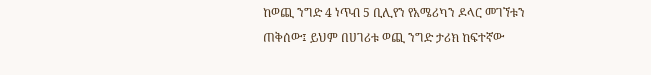ከወጪ ንግድ 4 ነጥብ 5 ቢሊየን የአሜሪካን ዶላር መገኘቱን ጠቅሰው፤ ይህም በሀገሪቱ ወጪ ንግድ ታሪክ ከፍተኛው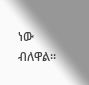ነው ብለዋል።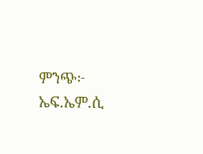ምንጭ፦ ኤፍ.ኤም.ሲ